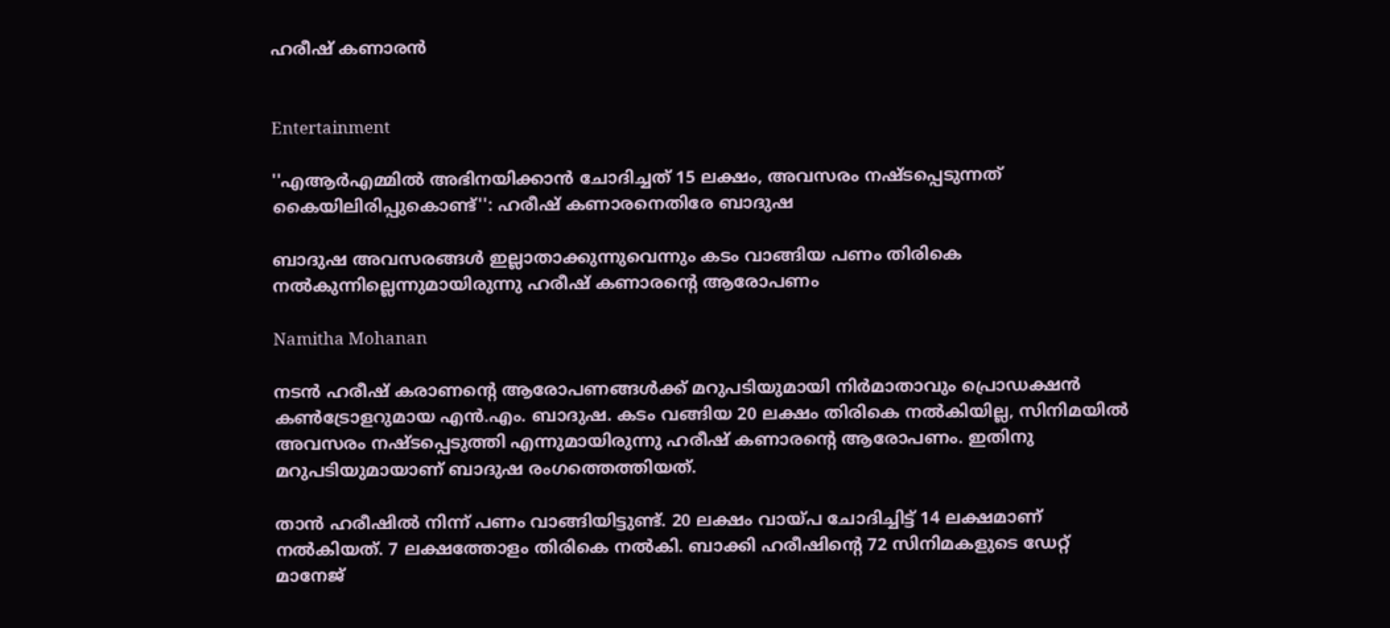ഹരീഷ് കണാരൻ


Entertainment

''എആർഎമ്മിൽ അഭിനയിക്കാൻ ചോദിച്ചത് 15 ലക്ഷം, അവസരം നഷ്ടപ്പെടുന്നത് കൈയിലിരിപ്പുകൊണ്ട്'': ഹരീഷ് കണാരനെതിരേ ബാദുഷ

ബാദുഷ അവസരങ്ങൾ ഇല്ലാതാക്കുന്നുവെന്നും കടം വാങ്ങിയ പണം തിരികെ നൽകുന്നില്ലെന്നുമായിരുന്നു ഹരീഷ് കണാരന്‍റെ ആരോപണം

Namitha Mohanan

നടൻ ഹരീഷ് കരാണന്‍റെ ആരോപണങ്ങൾക്ക് മറുപടിയുമായി നിർമാതാവും പ്രൊഡക്ഷൻ കൺട്രോളറുമായ എൻ.എം. ബാദുഷ. കടം വങ്ങിയ 20 ലക്ഷം തിരികെ നൽകിയില്ല, സിനിമയിൽ‌ അവസരം നഷ്ടപ്പെടുത്തി എന്നുമായിരുന്നു ഹരീഷ് കണാരന്‍റെ ആരോപണം. ഇതിനു മറുപടിയുമായാണ് ബാദുഷ രംഗത്തെത്തിയത്.

താൻ ഹരീഷിൽ നിന്ന് പണം വാങ്ങിയിട്ടുണ്ട്. 20 ലക്ഷം വായ്പ ചോദിച്ചിട്ട് 14 ലക്ഷമാണ് നൽകിയത്. 7 ലക്ഷത്തോളം തിരികെ നൽകി. ബാക്കി ഹരീഷിന്‍റെ 72 സിനിമകളുടെ ഡേറ്റ് മാനേജ്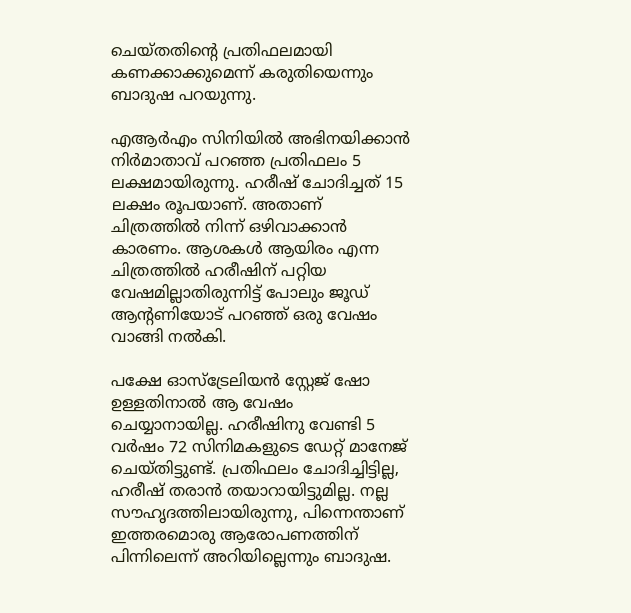ചെയ്തതിന്‍റെ പ്രതിഫലമായി കണക്കാക്കുമെന്ന് കരുതിയെന്നും ബാദുഷ പറ‍യുന്നു.

എആർഎം സിനിയിൽ അഭിനയിക്കാൻ നിർമാതാവ് പറഞ്ഞ പ്രതിഫലം 5 ലക്ഷമായിരുന്നു. ഹരീഷ് ചോദിച്ചത് 15 ലക്ഷം രൂപയാണ്. അതാണ് ചിത്രത്തിൽ നിന്ന് ഒഴിവാക്കാൻ കാരണം. ആശകൾ ആയിരം എന്ന ചിത്രത്തിൽ ഹരീഷിന് പറ്റിയ വേഷമില്ലാതിരുന്നിട്ട് പോലും ജൂഡ് ആന്‍റണിയോട് പറഞ്ഞ് ഒരു വേഷം വാങ്ങി നൽകി.

പക്ഷേ ഓസ്ട്രേലിയൻ സ്റ്റേജ് ഷോ ഉള്ളതിനാൽ ആ വേഷം ചെയ്യാനായില്ല. ഹരീഷിനു വേണ്ടി 5 വർഷം 72 സിനിമകളുടെ ഡേറ്റ് മാനേജ് ചെയ്തിട്ടുണ്ട്. പ്രതിഫലം ചോദിച്ചിട്ടില്ല, ഹരീഷ് തരാൻ തയാറായിട്ടുമില്ല. നല്ല സൗഹൃദത്തിലായിരുന്നു, പിന്നെന്താണ് ഇത്തരമൊരു ആരോപണത്തിന് പിന്നിലെന്ന് അറിയില്ലെന്നും ബാദുഷ.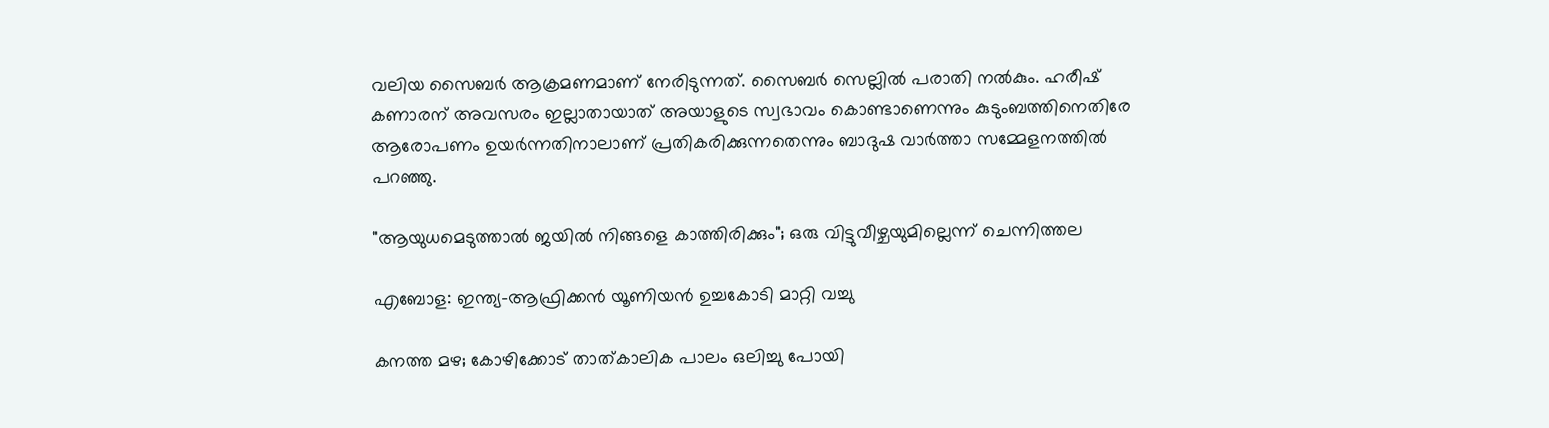വലിയ സൈബർ ആക്രമണമാണ് നേരിടുന്നത്. സൈബർ സെല്ലിൽ പരാതി നൽകും. ഹരീഷ് കണാരന് അവസരം ഇല്ലാതായാത് അയാളുടെ സ്വഭാവം കൊണ്ടാണെന്നും കുടുംബത്തിനെതിരേ ആരോപണം ഉയർ‌ന്നതിനാലാണ് പ്രതികരിക്കുന്നതെന്നും ബാദുഷ വാർത്താ സമ്മേളനത്തിൽ‌ പറഞ്ഞു.

"ആയുധമെടുത്താൽ ജയിൽ നിങ്ങളെ കാത്തിരിക്കും"; ഒരു വിട്ടുവീഴ്ചയുമില്ലെന്ന് ചെന്നിത്തല

എബോള: ഇന്ത്യ-ആഫ്രിക്കൻ യൂണിയൻ ഉച്ചകോടി മാറ്റി വച്ചു

കനത്ത മഴ; കോഴിക്കോട് താത്കാലിക പാലം ഒലിച്ചു പോയി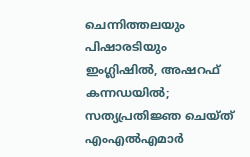ചെന്നിത്തലയും പിഷാരടിയും ഇംഗ്ലിഷിൽ, അഷറഫ് കന്നഡയിൽ; സത്യപ്രതിജ്ഞ ചെയ്ത് എംഎൽഎമാർ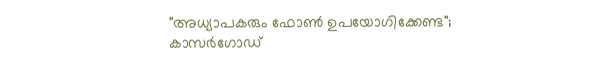"അധ്യാപകരും ഫോൺ ഉപയോഗിക്കേണ്ട"; കാസർഗോഡ്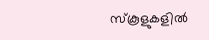സ്കൂളുകളിൽ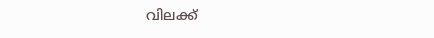വിലക്ക്